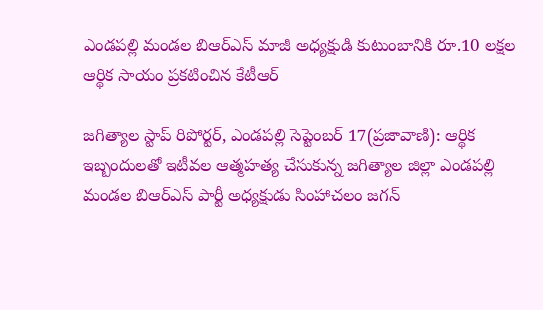ఎండపల్లి మండల బిఆర్ఎస్ మాజీ అధ్యక్షుడి కుటుంబానికి రూ.10 లక్షల ఆర్థిక సాయం ప్రకటించిన కేటీఆర్

జగిత్యాల స్టాప్ రిపోర్టర్, ఎండపల్లి సెప్టెంబర్ 17(ప్రజావాణి): ఆర్థిక ఇబ్బందులతో ఇటీవల ఆత్మహత్య చేసుకున్న జగిత్యాల జిల్లా ఎండపల్లి మండల బిఆర్ఎస్ పార్టీ అధ్యక్షుడు సింహాచలం జగన్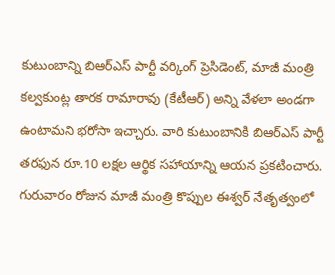కుటుంబాన్ని బిఆర్ఎస్ పార్టీ వర్కింగ్ ప్రెసిడెంట్, మాజీ మంత్రి కల్వకుంట్ల తారక రామారావు (కేటీఆర్) అన్ని వేళలా అండగా ఉంటామని భరోసా ఇచ్చారు. వారి కుటుంబానికి బిఆర్ఎస్ పార్టీ తరఫున రూ.10 లక్షల ఆర్థిక సహాయాన్ని ఆయన ప్రకటించారు. గురువారం రోజున మాజీ మంత్రి కొప్పుల ఈశ్వర్ నేతృత్వంలో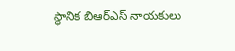స్థానిక బిఆర్ఎస్ నాయకులు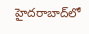హైదరాబాద్‌లో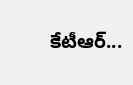కేటీఆర్...